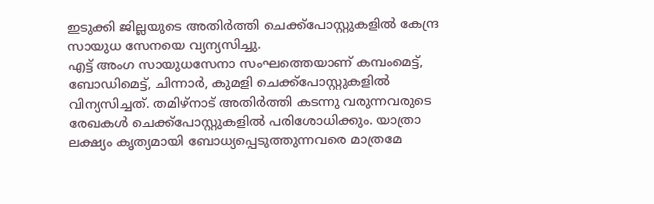ഇടുക്കി ജില്ലയുടെ അതിർത്തി ചെക്ക്പോസ്റ്റുകളിൽ കേന്ദ്ര സായുധ സേനയെ വ്യന്യസിച്ചു.
എട്ട് അംഗ സായുധസേനാ സംഘത്തെയാണ് കമ്പംമെട്ട്, ബോഡിമെട്ട്, ചിന്നാർ, കുമളി ചെക്ക്പോസ്റ്റുകളിൽ വിന്യസിച്ചത്. തമിഴ്നാട് അതിർത്തി കടന്നു വരുന്നവരുടെ രേഖകൾ ചെക്ക്പോസ്റ്റുകളിൽ പരിശോധിക്കും. യാത്രാ ലക്ഷ്യം കൃത്യമായി ബോധ്യപ്പെടുത്തുന്നവരെ മാത്രമേ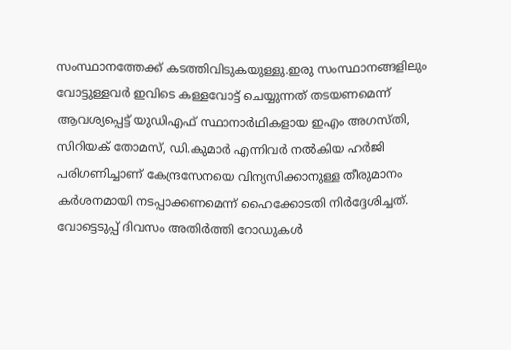സംസ്ഥാനത്തേക്ക് കടത്തിവിടുകയുള്ളു.ഇരു സംസ്ഥാനങ്ങളിലും വോട്ടുള്ളവർ ഇവിടെ കള്ളവോട്ട് ചെയ്യുന്നത് തടയണമെന്ന് ആവശ്യപ്പെട്ട് യുഡിഎഫ് സ്ഥാനാർഥികളായ ഇഎം അഗസ്തി, സിറിയക് തോമസ്, ഡി.കുമാർ എന്നിവർ നൽകിയ ഹർജി പരിഗണിച്ചാണ് കേന്ദ്രസേനയെ വിന്യസിക്കാനുള്ള തീരുമാനം കർശനമായി നടപ്പാക്കണമെന്ന് ഹൈക്കോടതി നിർദ്ദേശിച്ചത്. വോട്ടെടുപ്പ് ദിവസം അതിർത്തി റോഡുകൾ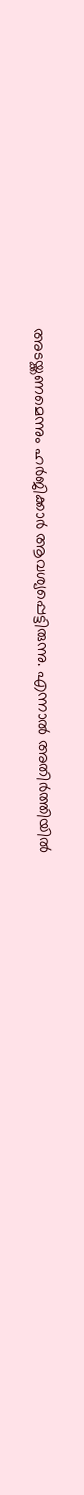അടയ്ക്കണമെന്നും ഹർജിക്കാർ ആവശ്യപ്പെട്ടിരുന്നു. എന്നാൽ അതിർത്തിയിൽ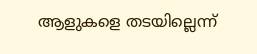ആളുകളെ തടയില്ലെന്ന്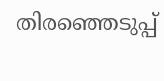തിരഞ്ഞെടുപ്പ്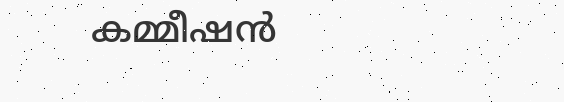കമ്മീഷൻ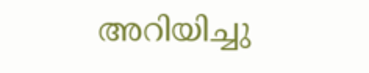അറിയിച്ചു